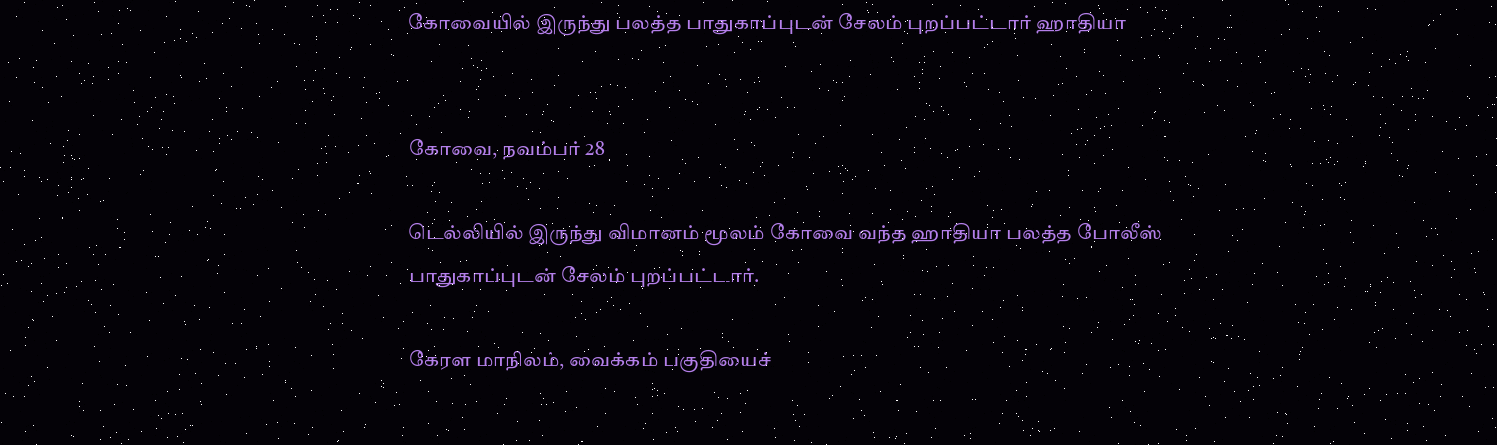கோவையில் இருந்து பலத்த பாதுகாப்புடன் சேலம் புறப்பட்டார் ஹாதியா


கோவை, நவம்பர் 28

டெல்லியில் இருந்து விமானம் மூலம் கோவை வந்த ஹாதியா பலத்த போலீஸ் பாதுகாப்புடன் சேலம் புறப்பட்டார்.

கேரள மாநிலம், வைக்கம் பகுதியைச்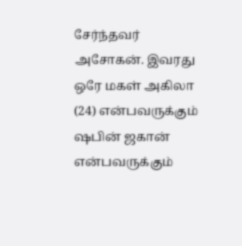சேர்ந்தவர் அசோகன். இவரது ஒரே மகள் அகிலா (24) என்பவருக்கும் ஷபின் ஜகான் என்பவருக்கும்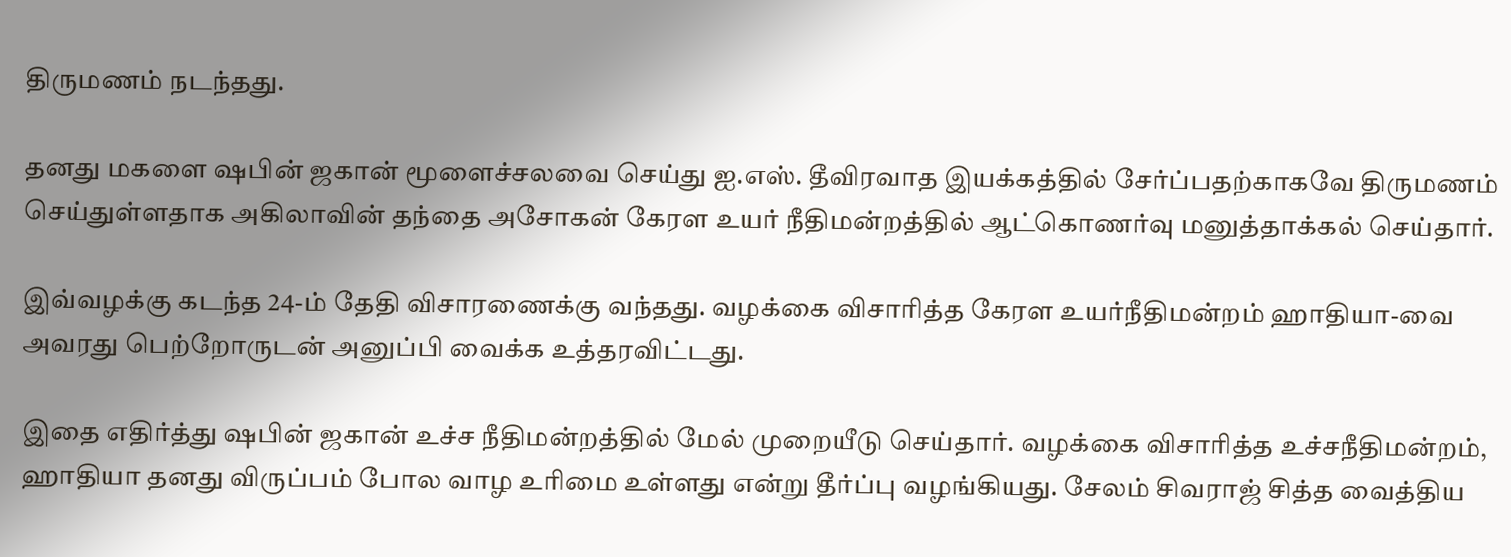திருமணம் நடந்தது.

தனது மகளை ஷபின் ஜகான் மூளைச்சலவை செய்து ஐ.எஸ். தீவிரவாத இயக்கத்தில் சேர்ப்பதற்காகவே திருமணம் செய்துள்ளதாக அகிலாவின் தந்தை அசோகன் கேரள உயர் நீதிமன்றத்தில் ஆட்கொணர்வு மனுத்தாக்கல் செய்தார்.

இவ்வழக்கு கடந்த 24-ம் தேதி விசாரணைக்கு வந்தது. வழக்கை விசாரித்த கேரள உயர்நீதிமன்றம் ஹாதியா-வை அவரது பெற்றோருடன் அனுப்பி வைக்க உத்தரவிட்டது.

இதை எதிர்த்து ஷபின் ஜகான் உச்ச நீதிமன்றத்தில் மேல் முறையீடு செய்தார். வழக்கை விசாரித்த உச்சநீதிமன்றம், ஹாதியா தனது விருப்பம் போல வாழ உரிமை உள்ளது என்று தீர்ப்பு வழங்கியது. சேலம் சிவராஜ் சித்த வைத்திய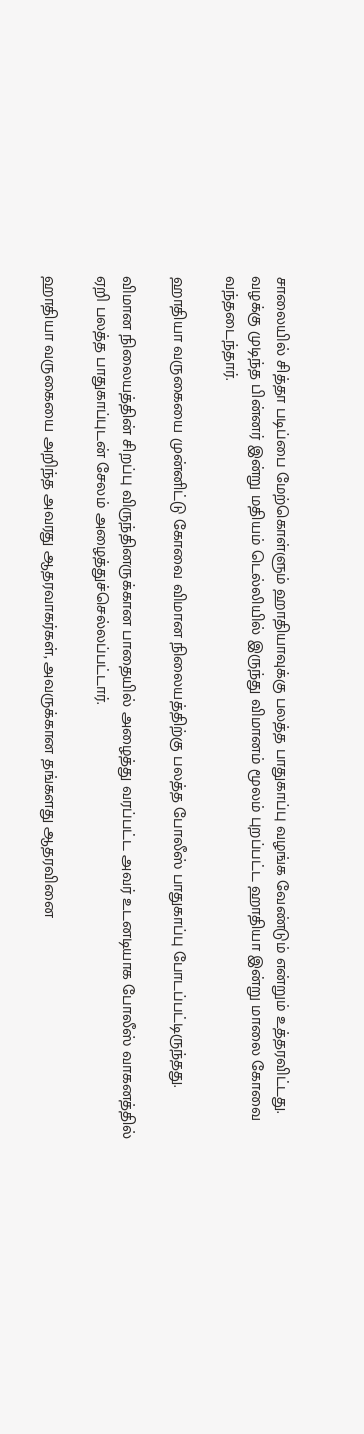சாலையில் சித்தா படிப்பை மேற்கொள்ளும் ஹாதியாவுக்கு பலத்த பாதுகாப்பு வழங்க வேண்டும் என்றும் உத்தரவிட்டது. வழக்கு முடிந்த பின்னர் இன்று மதியம் டெல்லியில் இருந்து விமானம் மூலம் புறப்பட்ட ஹாதியா இன்று மாலை கோவை வந்தடைந்தார்.

ஹாதியா வருகையை முன்னிட்டு கோவை விமான நிலையத்திற்கு பலத்த போலீஸ் பாதுகாப்பு போடப்பட்டிருந்தது.

விமான நிலையத்தின் சிறப்பு விருந்தினருக்கான பாதையில் அழைத்து வரப்பட்ட அவர் உடனடியாக போலீஸ் வாகனத்தில் ஏறி பலத்த பாதுகாப்புடன் சேலம் அழைத்துச்செல்லப்பட்டார்.

ஹாதியா வருகையை அறிந்த அவரது ஆதரவாகர்கள், அவருக்கான தங்களது ஆதரவினை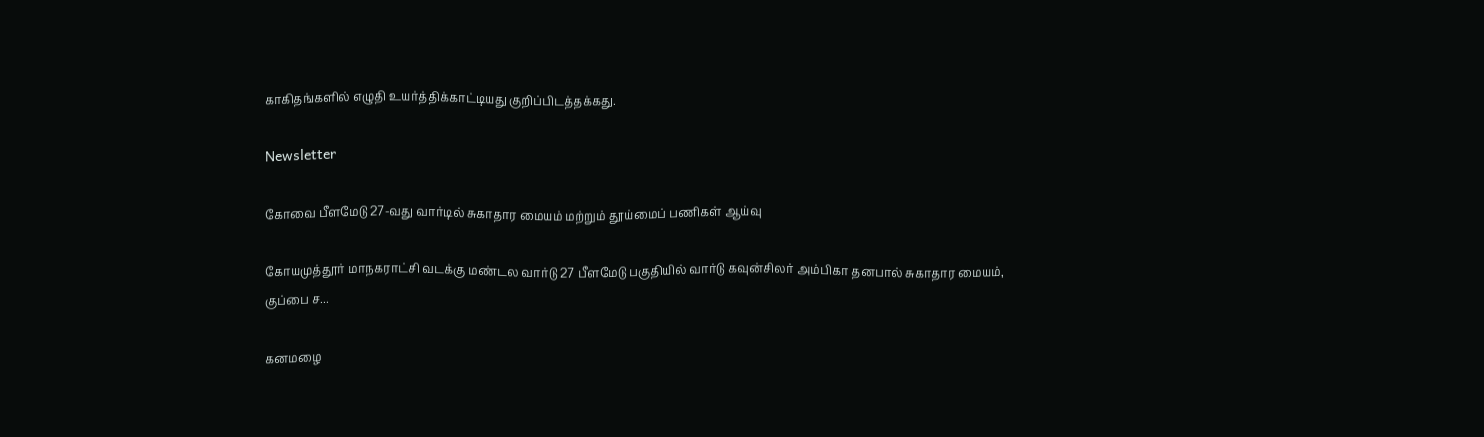காகிதங்களில் எழுதி உயர்த்திக்காட்டியது குறிப்பிடத்தக்கது.

Newsletter

கோவை பீளமேடு 27-வது வார்டில் சுகாதார மையம் மற்றும் தூய்மைப் பணிகள் ஆய்வு

கோயமுத்தூர் மாநகராட்சி வடக்கு மண்டல வார்டு 27 பீளமேடு பகுதியில் வார்டு கவுன்சிலர் அம்பிகா தனபால் சுகாதார மையம், குப்பை ச...

கனமழை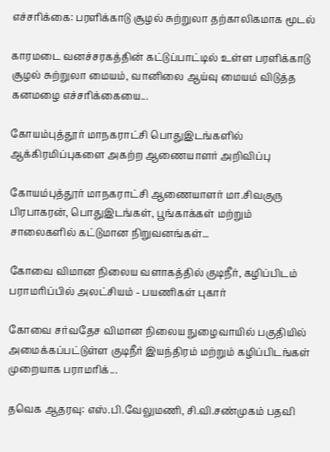எச்சரிக்கை: பரளிக்காடு சூழல் சுற்றுலா தற்காலிகமாக மூடல்

காரமடை வனச்சரகத்தின் கட்டுப்பாட்டில் உள்ள பரளிக்காடு சூழல் சுற்றுலா மையம், வானிலை ஆய்வு மையம் விடுத்த கனமழை எச்சரிக்கையை...

கோயம்புத்தூர் மாநகராட்சி பொதுஇடங்களில் ஆக்கிரமிப்புகளை அகற்ற ஆணையாளர் அறிவிப்பு

கோயம்புத்தூர் மாநகராட்சி ஆணையாளர் மா.சிவகுரு பிரபாகரன், பொதுஇடங்கள், பூங்காக்கள் மற்றும் சாலைகளில் கட்டுமான நிறுவனங்கள்...

கோவை விமான நிலைய வளாகத்தில் குடிநீர், கழிப்பிடம் பராமரிப்பில் அலட்சியம் - பயணிகள் புகார்

கோவை சர்வதேச விமான நிலைய நுழைவாயில் பகுதியில் அமைக்கப்பட்டுள்ள குடிநீர் இயந்திரம் மற்றும் கழிப்பிடங்கள் முறையாக பராமரிக்...

தவெக ஆதரவு: எஸ்.பி.வேலுமணி, சி.வி.சண்முகம் பதவி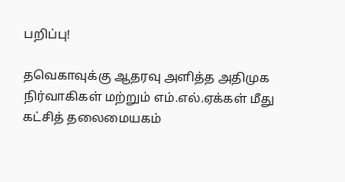பறிப்பு!

தவெகாவுக்கு ஆதரவு அளித்த அதிமுக நிர்வாகிகள் மற்றும் எம்.எல்.ஏக்கள் மீது கட்சித் தலைமையகம்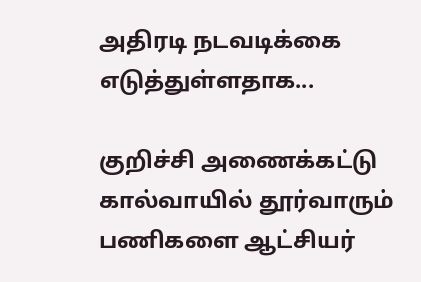அதிரடி நடவடிக்கை எடுத்துள்ளதாக...

குறிச்சி அணைக்கட்டு கால்வாயில் தூர்வாரும் பணிகளை ஆட்சியர்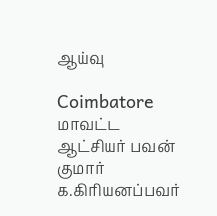ஆய்வு

Coimbatore மாவட்ட ஆட்சியர் பவன் குமார் க.கிரியனப்பவர்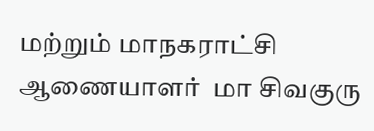மற்றும் மாநகராட்சி ஆணையாளர்  மா சிவகுரு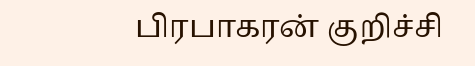பிரபாகரன் குறிச்சி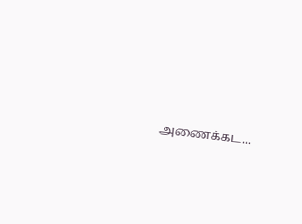அணைக்கட...